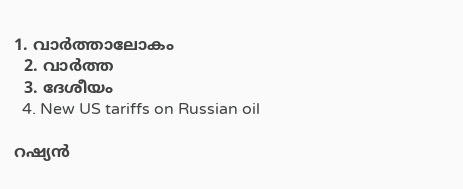1. വാര്‍ത്താലോകം
  2. വാര്‍ത്ത
  3. ദേശീയം
  4. New US tariffs on Russian oil

റഷ്യന്‍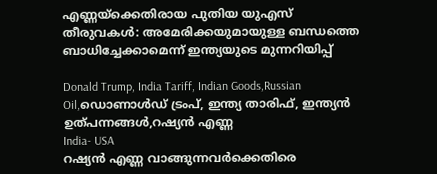എണ്ണയ്ക്കെതിരായ പുതിയ യുഎസ് തീരുവകള്‍: അമേരിക്കയുമായുള്ള ബന്ധത്തെ ബാധിച്ചേക്കാമെന്ന് ഇന്ത്യയുടെ മുന്നറിയിപ്പ്

Donald Trump, India Tariff, Indian Goods,Russian Oil,ഡൊണാൾഡ് ട്രംപ്, ഇന്ത്യ താരിഫ്, ഇന്ത്യൻ ഉത്പന്നങ്ങൾ,റഷ്യൻ എണ്ണ
India- USA
റഷ്യന്‍ എണ്ണ വാങ്ങുന്നവര്‍ക്കെതിരെ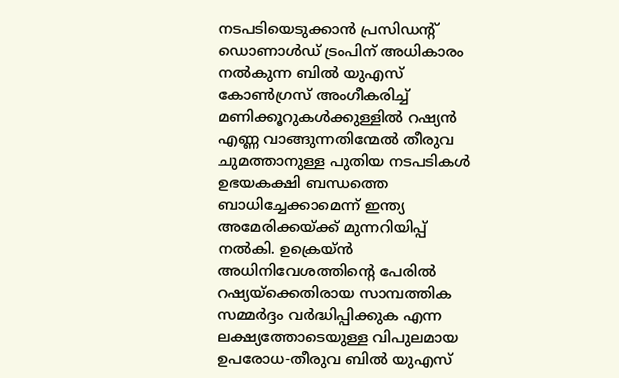നടപടിയെടുക്കാന്‍ പ്രസിഡന്റ് ഡൊണാള്‍ഡ് ട്രംപിന് അധികാരം നല്‍കുന്ന ബില്‍ യുഎസ് കോണ്‍ഗ്രസ് അംഗീകരിച്ച് മണിക്കൂറുകള്‍ക്കുള്ളില്‍ റഷ്യന്‍ എണ്ണ വാങ്ങുന്നതിന്മേല്‍ തീരുവ ചുമത്താനുള്ള പുതിയ നടപടികള്‍ ഉഭയകക്ഷി ബന്ധത്തെ ബാധിച്ചേക്കാമെന്ന് ഇന്ത്യ അമേരിക്കയ്ക്ക് മുന്നറിയിപ്പ് നല്‍കി. ഉക്രെയ്ന്‍ അധിനിവേശത്തിന്റെ പേരില്‍ റഷ്യയ്ക്കെതിരായ സാമ്പത്തിക സമ്മര്‍ദ്ദം വര്‍ദ്ധിപ്പിക്കുക എന്ന ലക്ഷ്യത്തോടെയുള്ള വിപുലമായ ഉപരോധ-തീരുവ ബില്‍ യുഎസ്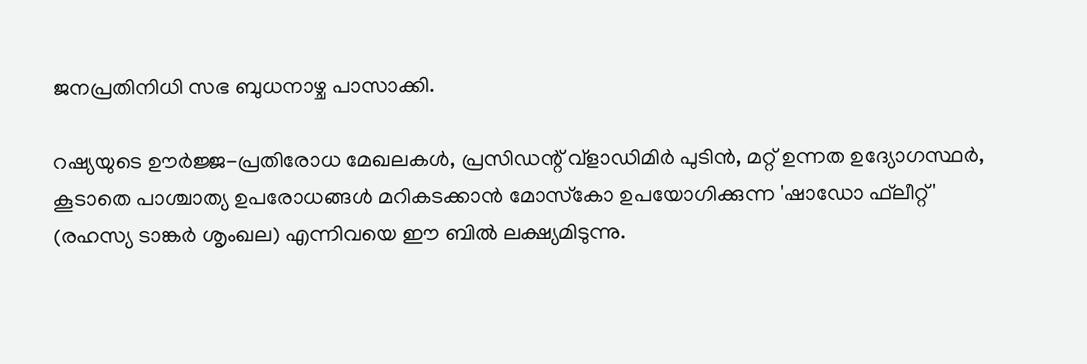ജനപ്രതിനിധി സഭ ബുധനാഴ്ച പാസാക്കി.

റഷ്യയുടെ ഊര്‍ജ്ജ-പ്രതിരോധ മേഖലകള്‍, പ്രസിഡന്റ് വ്ളാഡിമിര്‍ പുടിന്‍, മറ്റ് ഉന്നത ഉദ്യോഗസ്ഥര്‍, കൂടാതെ പാശ്ചാത്യ ഉപരോധങ്ങള്‍ മറികടക്കാന്‍ മോസ്‌കോ ഉപയോഗിക്കുന്ന 'ഷാഡോ ഫ്‌ലീറ്റ്' (രഹസ്യ ടാങ്കര്‍ ശൃംഖല) എന്നിവയെ ഈ ബില്‍ ലക്ഷ്യമിടുന്നു.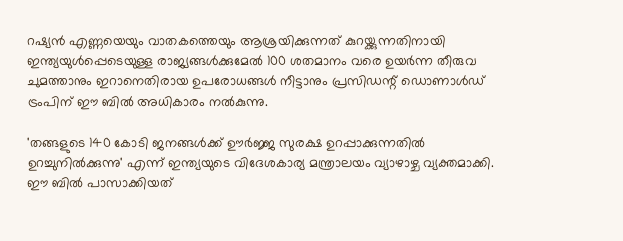റഷ്യന്‍ എണ്ണയെയും വാതകത്തെയും ആശ്രയിക്കുന്നത് കുറയ്ക്കുന്നതിനായി ഇന്ത്യയുള്‍പ്പെടെയുള്ള രാജ്യങ്ങള്‍ക്കുമേല്‍ 100 ശതമാനം വരെ ഉയര്‍ന്ന തീരുവ ചുമത്താനും ഇറാനെതിരായ ഉപരോധങ്ങള്‍ നീട്ടാനും പ്രസിഡന്റ് ഡൊണാള്‍ഡ് ട്രംപിന് ഈ ബില്‍ അധികാരം നല്‍കുന്നു.

'തങ്ങളുടെ 140 കോടി ജനങ്ങള്‍ക്ക് ഊര്‍ജ്ജ സുരക്ഷ ഉറപ്പാക്കുന്നതില്‍ ഉറച്ചുനില്‍ക്കുന്നു' എന്ന് ഇന്ത്യയുടെ വിദേശകാര്യ മന്ത്രാലയം വ്യാഴാഴ്ച വ്യക്തമാക്കി. ഈ ബില്‍ പാസാക്കിയത്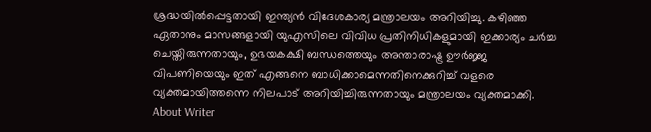ശ്രദ്ധയില്‍പ്പെട്ടതായി ഇന്ത്യന്‍ വിദേശകാര്യ മന്ത്രാലയം അറിയിച്ചു. കഴിഞ്ഞ ഏതാനും മാസങ്ങളായി യുഎസിലെ വിവിധ പ്രതിനിധികളുമായി ഇക്കാര്യം ചര്‍ച്ച ചെയ്തിരുന്നതായും, ഉഭയകക്ഷി ബന്ധത്തെയും അന്താരാഷ്ട്ര ഊര്‍ജ്ജ വിപണിയെയും ഇത് എങ്ങനെ ബാധിക്കാമെന്നതിനെക്കുറിച്ച് വളരെ വ്യക്തമായിത്തന്നെ നിലപാട് അറിയിച്ചിരുന്നതായും മന്ത്രാലയം വ്യക്തമാക്കി.
About Writer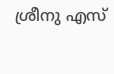ശ്രീനു എസ്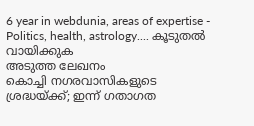6 year in webdunia, areas of expertise - Politics, health, astrology.... കൂടുതല്‍ വായിക്കുക
അടുത്ത ലേഖനം
കൊച്ചി നഗരവാസികളുടെ ശ്രദ്ധയ്ക്ക്; ഇന്ന് ഗതാഗത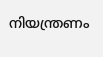നിയന്ത്രണം